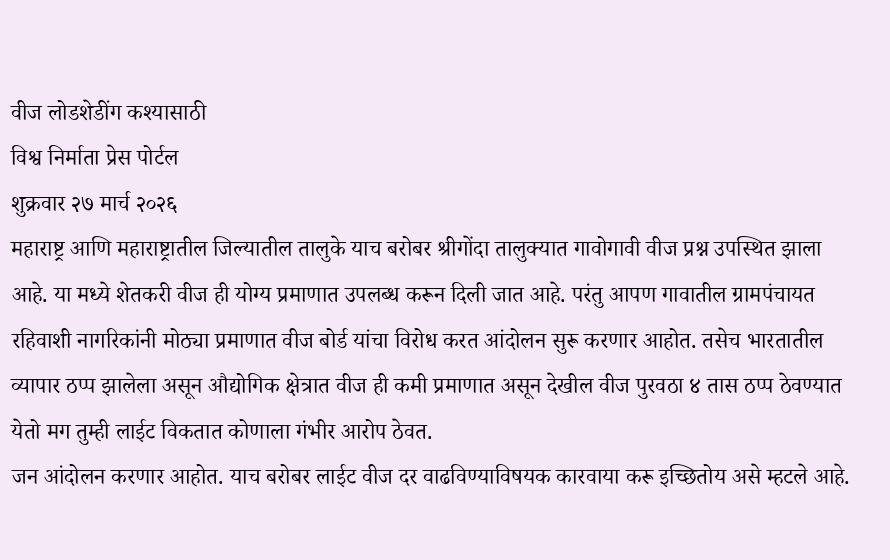वीज लोडशेडींग कश्यासाठी
विश्व निर्माता प्रेस पोर्टल
शुक्रवार २७ मार्च २०२६
महाराष्ट्र आणि महाराष्ट्रातील जिल्यातील तालुके याच बरोबर श्रीगोंदा तालुक्यात गावोगावी वीज प्रश्न उपस्थित झाला आहे. या मध्ये शेतकरी वीज ही योग्य प्रमाणात उपलब्ध करून दिली जात आहे. परंतु आपण गावातील ग्रामपंचायत रहिवाशी नागरिकांनी मोठ्या प्रमाणात वीज बोर्ड यांचा विरोध करत आंदोलन सुरू करणार आहोत. तसेच भारतातील व्यापार ठप्प झालेला असून औद्योगिक क्षेत्रात वीज ही कमी प्रमाणात असून देखील वीज पुरवठा ४ तास ठप्प ठेवण्यात येतो मग तुम्ही लाईट विकतात कोणाला गंभीर आरोप ठेवत.
जन आंदोलन करणार आहोत. याच बरोबर लाईट वीज दर वाढविण्याविषयक कारवाया करू इच्छितोय असे म्हटले आहे.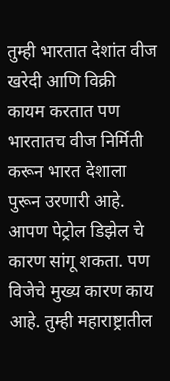तुम्ही भारतात देशांत वीज खरेदी आणि विक्री कायम करतात पण भारतातच वीज निर्मिती करून भारत देशाला पुरून उरणारी आहे. आपण पेट्रोल डिझेल चे कारण सांगू शकता. पण विजेचे मुख्य कारण काय आहे. तुम्ही महाराष्ट्रातील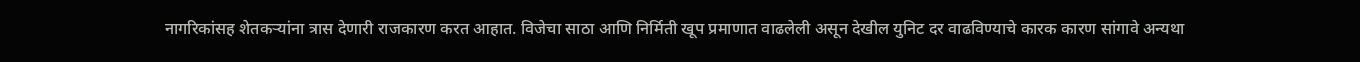नागरिकांसह शेतकऱ्यांना त्रास देणारी राजकारण करत आहात. विजेचा साठा आणि निर्मिती खूप प्रमाणात वाढलेली असून देखील युनिट दर वाढविण्याचे कारक कारण सांगावे अन्यथा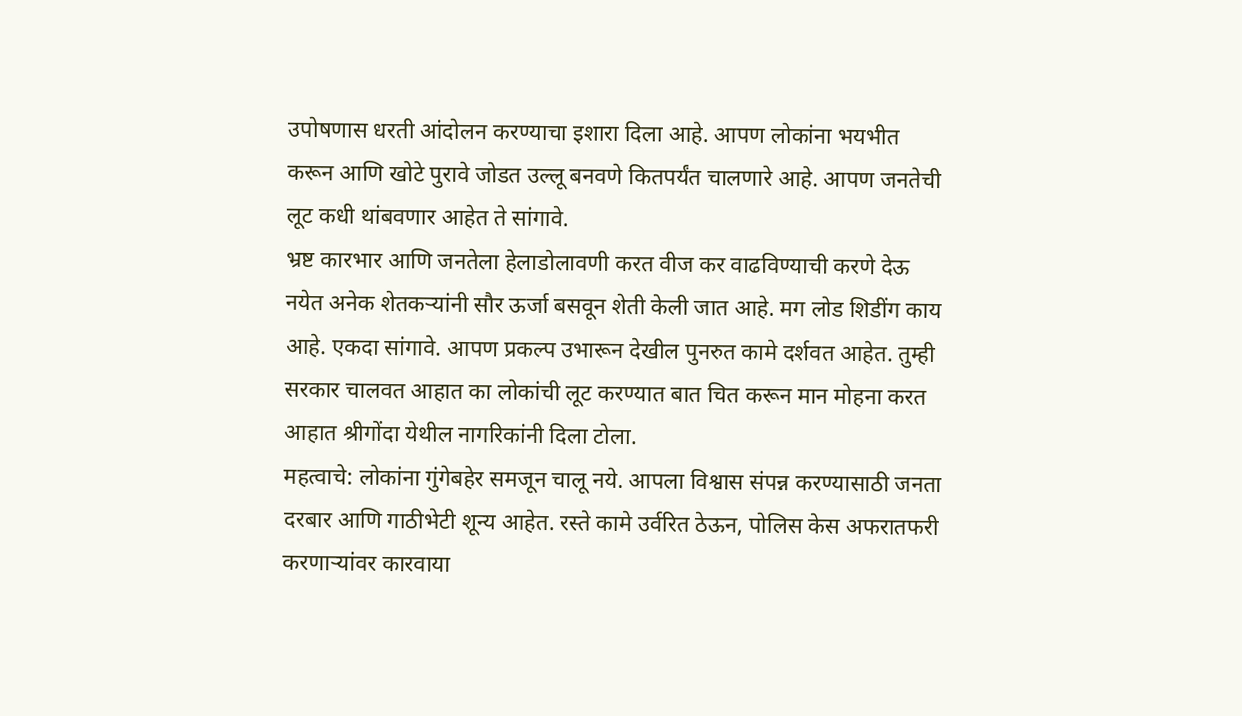उपोषणास धरती आंदोलन करण्याचा इशारा दिला आहे. आपण लोकांना भयभीत करून आणि खोटे पुरावे जोडत उल्लू बनवणे कितपर्यंत चालणारे आहे. आपण जनतेची लूट कधी थांबवणार आहेत ते सांगावे.
भ्रष्ट कारभार आणि जनतेला हेलाडोलावणी करत वीज कर वाढविण्याची करणे देऊ नयेत अनेक शेतकऱ्यांनी सौर ऊर्जा बसवून शेती केली जात आहे. मग लोड शिडींग काय आहे. एकदा सांगावे. आपण प्रकल्प उभारून देखील पुनरुत कामे दर्शवत आहेत. तुम्ही सरकार चालवत आहात का लोकांची लूट करण्यात बात चित करून मान मोहना करत आहात श्रीगोंदा येथील नागरिकांनी दिला टोला.
महत्वाचे: लोकांना गुंगेबहेर समजून चालू नये. आपला विश्वास संपन्न करण्यासाठी जनता दरबार आणि गाठीभेटी शून्य आहेत. रस्ते कामे उर्वरित ठेऊन, पोलिस केस अफरातफरी करणाऱ्यांवर कारवाया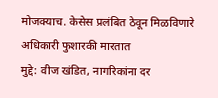मोजक्याच. केसेस प्रलंबित ठेवून मिळविणारे अधिकारी फुशारकी मारतात
मुद्दे: वीज खंडित, नागरिकांना दर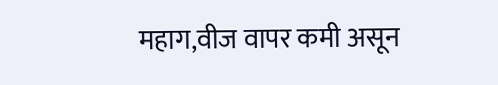महाग,वीज वापर कमी असून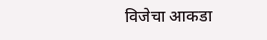विजेचा आकडा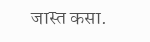जास्त कसा.